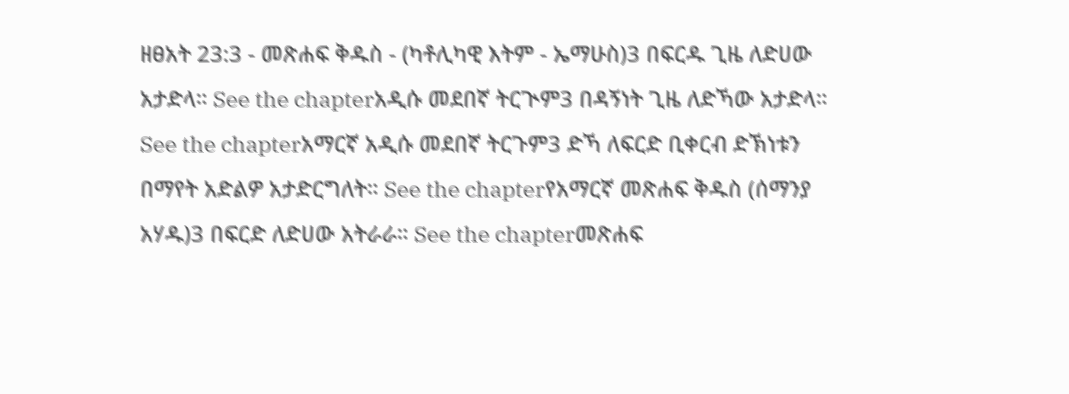ዘፀአት 23:3 - መጽሐፍ ቅዱስ - (ካቶሊካዊ እትም - ኤማሁስ)3 በፍርዱ ጊዜ ለድሀው አታድላ። See the chapterአዲሱ መደበኛ ትርጒም3 በዳኝነት ጊዜ ለድኻው አታድላ። See the chapterአማርኛ አዲሱ መደበኛ ትርጉም3 ድኻ ለፍርድ ቢቀርብ ድኽነቱን በማየት አድልዎ አታድርግለት። See the chapterየአማርኛ መጽሐፍ ቅዱስ (ሰማንያ አሃዱ)3 በፍርድ ለድሀው አትራራ። See the chapterመጽሐፍ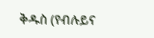ቅዱስ (የብሉይና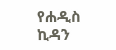የሐዲስ ኪዳን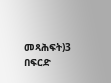መጻሕፍት)3 በፍርድ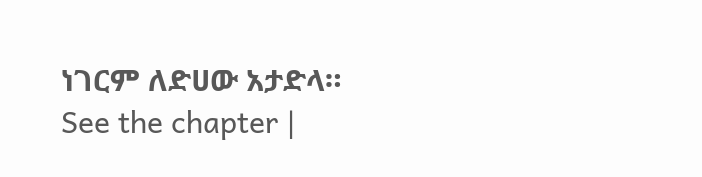ነገርም ለድሀው አታድላ። See the chapter |